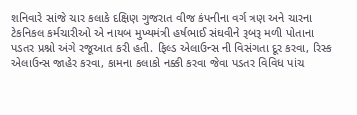શનિવારે સાંજે ચાર કલાકે દક્ષિણ ગુજરાત વીજ કંપનીના વર્ગ ત્રણ અને ચારના ટેકનિકલ કર્મચારીઓ એ નાયબ મુખ્યમંત્રી હર્ષભાઈ સંઘવીને રૂબરૂ મળી પોતાના પડતર પ્રશ્નો અંગે રજૂઆત કરી હતી. ફિલ્ડ એલાઉન્સ ની વિસંગતા દૂર કરવા, રિસ્ક એલાઉન્સ જાહેર કરવા, કામના કલાકો નક્કી કરવા જેવા પડતર વિવિધ પાંચ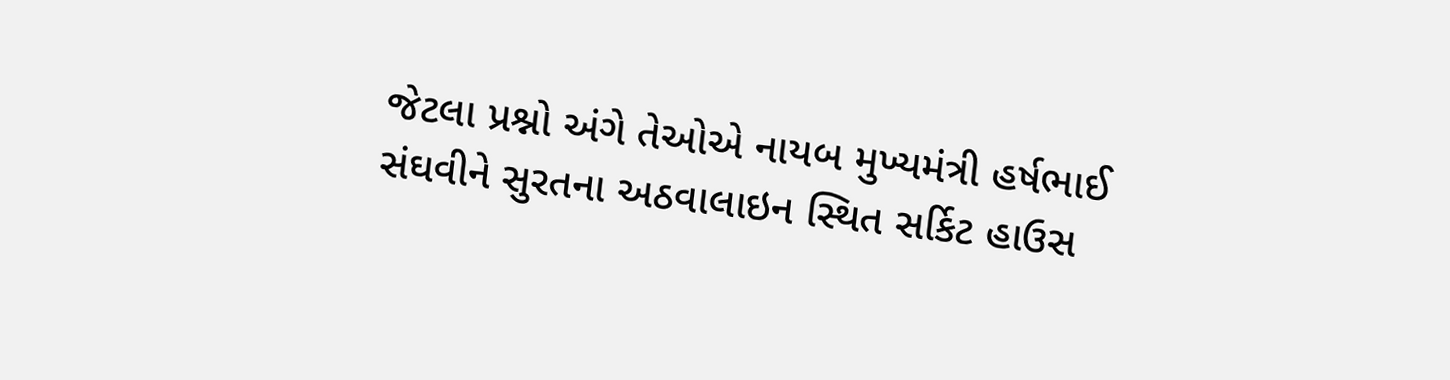જેટલા પ્રશ્નો અંગે તેઓએ નાયબ મુખ્યમંત્રી હર્ષભાઈ સંઘવીને સુરતના અઠવાલાઇન સ્થિત સર્કિટ હાઉસ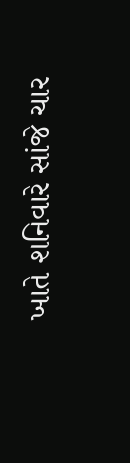ખાતે શનિવારે સાંજે ચાર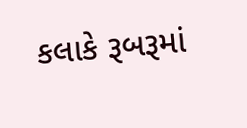કલાકે રૂબરૂમાં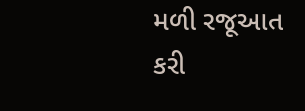મળી રજૂઆત કરી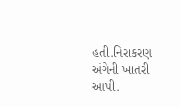હતી.નિરાકરણ અંગેની ખાતરી આપી.